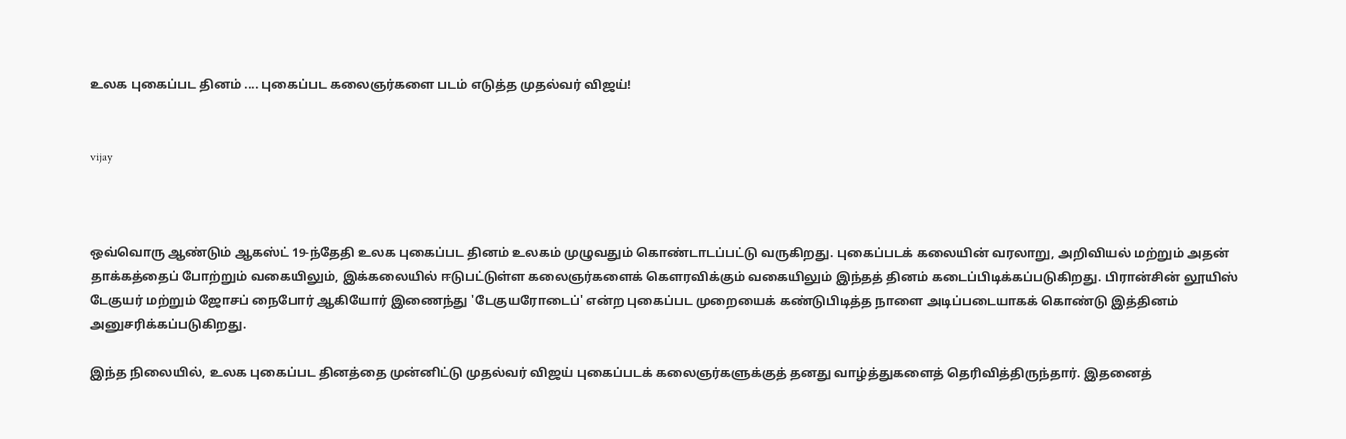உலக புகைப்பட தினம் .... புகைப்பட கலைஞர்களை படம் எடுத்த முதல்வர் விஜய்!


vijay



ஒவ்வொரு ஆண்டும் ஆகஸ்ட் 19-ந்தேதி உலக புகைப்பட தினம் உலகம் முழுவதும் கொண்டாடப்பட்டு வருகிறது. புகைப்படக் கலையின் வரலாறு, அறிவியல் மற்றும் அதன் தாக்கத்தைப் போற்றும் வகையிலும், இக்கலையில் ஈடுபட்டுள்ள கலைஞர்களைக் கௌரவிக்கும் வகையிலும் இந்தத் தினம் கடைப்பிடிக்கப்படுகிறது. பிரான்சின் லூயிஸ் டேகுயர் மற்றும் ஜோசப் நைபோர் ஆகியோர் இணைந்து 'டேகுயரோடைப்' என்ற புகைப்பட முறையைக் கண்டுபிடித்த நாளை அடிப்படையாகக் கொண்டு இத்தினம் அனுசரிக்கப்படுகிறது.

இந்த நிலையில், உலக புகைப்பட தினத்தை முன்னிட்டு முதல்வர் விஜய் புகைப்படக் கலைஞர்களுக்குத் தனது வாழ்த்துகளைத் தெரிவித்திருந்தார். இதனைத்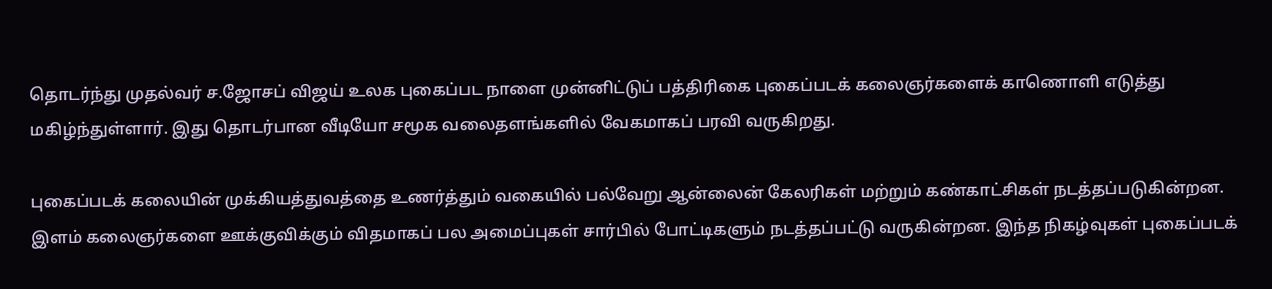தொடர்ந்து முதல்வர் ச.ஜோசப் விஜய் உலக புகைப்பட நாளை முன்னிட்டுப் பத்திரிகை புகைப்படக் கலைஞர்களைக் காணொளி எடுத்து மகிழ்ந்துள்ளார். இது தொடர்பான வீடியோ சமூக வலைதளங்களில் வேகமாகப் பரவி வருகிறது.

புகைப்படக் கலையின் முக்கியத்துவத்தை உணர்த்தும் வகையில் பல்வேறு ஆன்லைன் கேலரிகள் மற்றும் கண்காட்சிகள் நடத்தப்படுகின்றன. இளம் கலைஞர்களை ஊக்குவிக்கும் விதமாகப் பல அமைப்புகள் சார்பில் போட்டிகளும் நடத்தப்பட்டு வருகின்றன. இந்த நிகழ்வுகள் புகைப்படக்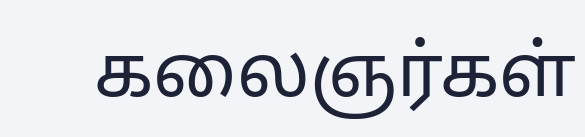கலைஞர்கள்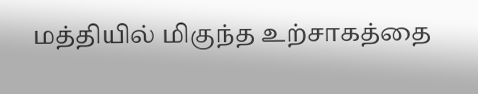மத்தியில் மிகுந்த உற்சாகத்தை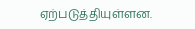ஏற்படுத்தியுள்ளன.